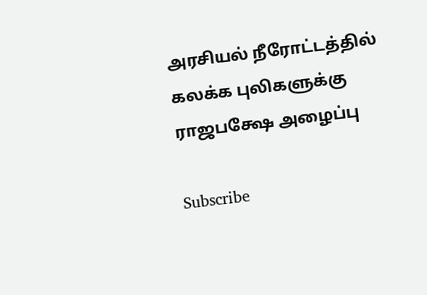அரசியல் நீரோட்டத்தில் கலக்க புலிகளுக்கு ராஜபக்ஷே அழைப்பு

Subscribe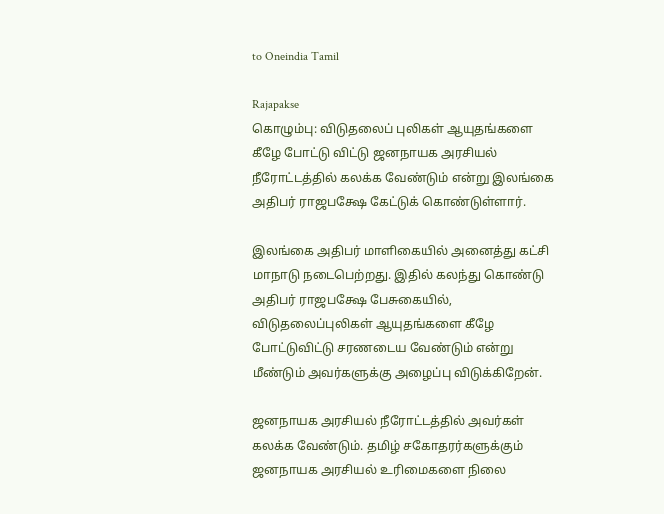to Oneindia Tamil

Rajapakse
கொழும்பு: விடுதலைப் புலிகள் ஆயுதங்களை கீழே போட்டு விட்டு ஜனநாயக அரசியல் நீரோட்டத்தில் கலக்க வேண்டும் என்று இலங்கை அதிபர் ராஜபக்ஷே கேட்டுக் கொண்டுள்ளார்.

இலங்கை அதிபர் மாளிகையில் அனைத்து கட்சி மாநாடு நடைபெற்றது. இதில் கலந்து கொண்டு அதிபர் ராஜபக்ஷே பேசுகையில், விடுதலைப்புலிகள் ஆயுதங்களை கீழே போட்டுவிட்டு சரணடைய வேண்டும் என்று மீண்டும் அவர்களுக்கு அழைப்பு விடுக்கிறேன்.

ஜனநாயக அரசியல் நீரோட்டத்தில் அவர்கள் கலக்க வேண்டும். தமிழ் சகோதரர்களுக்கும் ஜனநாயக அரசியல் உரிமைகளை நிலை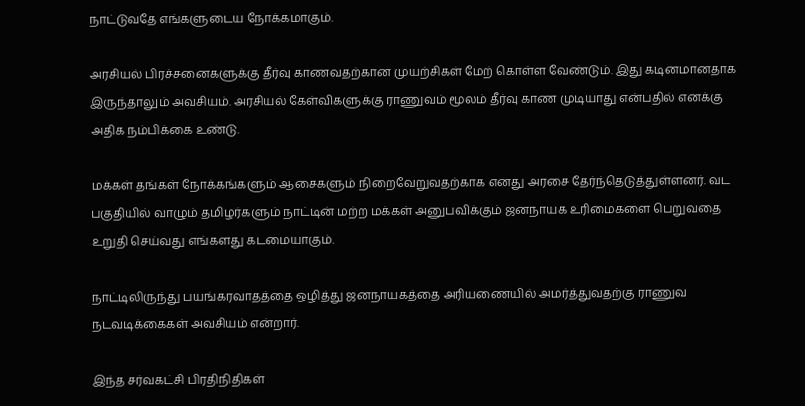நாட்டுவதே எங்களுடைய நோக்கமாகும்.

அரசியல் பிரச்சனைகளுக்கு தீர்வு காணவதற்கான முயற்சிகள் மேற் கொள்ள வேண்டும். இது கடினமானதாக இருந்தாலும் அவசியம். அரசியல் கேள்விகளுக்கு ராணுவம் மூலம் தீர்வு காண முடியாது என்பதில் எனக்கு அதிக நம்பிக்கை உண்டு.

மக்கள் தங்கள் நோக்கங்களும் ஆசைகளும் நிறைவேறுவதற்காக எனது அரசை தேர்ந்தெடுத்துள்ளனர். வட பகுதியில் வாழும் தமிழர்களும் நாட்டின் மற்ற மக்கள் அனுபவிக்கும் ஜனநாயக உரிமைகளை பெறுவதை உறுதி செய்வது எங்களது கடமையாகும்.

நாட்டிலிருந்து பயங்கரவாதத்தை ஒழித்து ஜனநாயகத்தை அரியணையில் அமர்த்துவதற்கு ராணுவ நடவடிக்கைகள் அவசியம் என்றார்.

இந்த சர்வகட்சி பிரதிநிதிகள்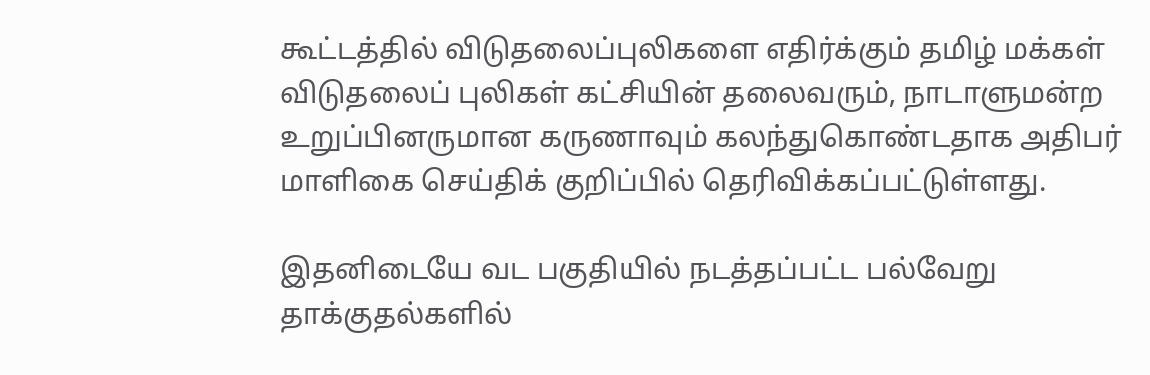கூட்டத்தில் விடுதலைப்புலிகளை எதிர்க்கும் தமிழ் மக்கள் விடுதலைப் புலிகள் கட்சியின் தலைவரும், நாடாளுமன்ற உறுப்பினருமான கருணாவும் கலந்துகொண்டதாக அதிபர் மாளிகை செய்திக் குறிப்பில் தெரிவிக்கப்பட்டுள்ளது.

இதனிடையே வட பகுதியில் நடத்தப்பட்ட பல்வேறு தாக்குதல்களில்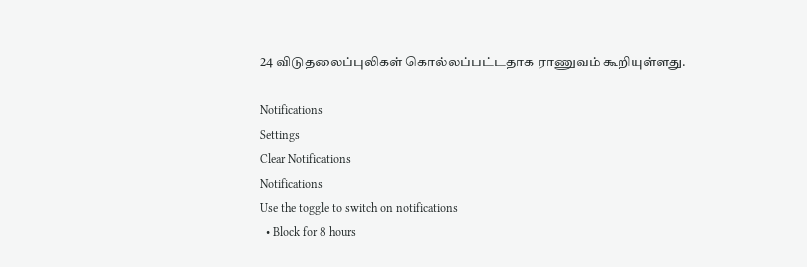24 விடுதலைப்புலிகள் கொல்லப்பட்டதாக ராணுவம் கூறியுள்ளது.

Notifications
Settings
Clear Notifications
Notifications
Use the toggle to switch on notifications
  • Block for 8 hours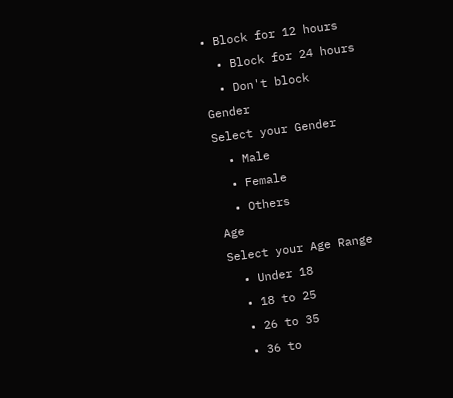• Block for 12 hours
  • Block for 24 hours
  • Don't block
Gender
Select your Gender
  • Male
  • Female
  • Others
Age
Select your Age Range
  • Under 18
  • 18 to 25
  • 26 to 35
  • 36 to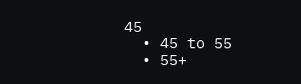45
  • 45 to 55
  • 55+